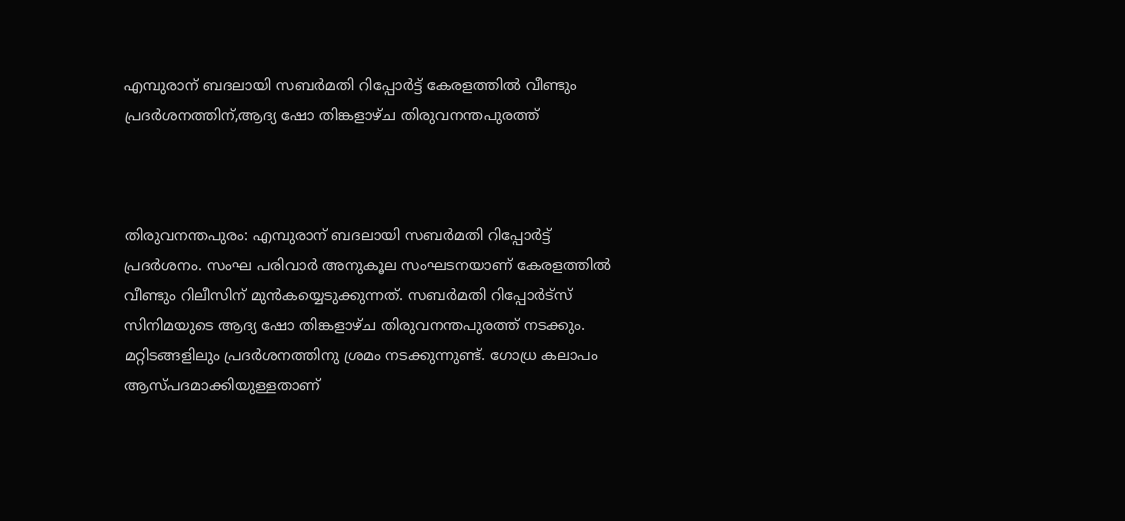എമ്പുരാന് ബദലായി സബർമതി റിപ്പോർട്ട് കേരളത്തിൽ വീണ്ടും പ്രദർശനത്തിന്,ആദ്യ ഷോ തിങ്കളാഴ്ച തിരുവനന്തപുരത്ത്



തിരുവനന്തപുരം: എമ്പുരാന് ബദലായി സബർമതി റിപ്പോർട്ട് പ്രദർശനം. സംഘ പരിവാർ അനുകൂല സംഘടനയാണ് കേരളത്തിൽ വീണ്ടും റിലീസിന് മുൻകയ്യെടുക്കുന്നത്. സബർമതി റിപ്പോർട്‌സ് സിനിമയുടെ ആദ്യ ഷോ തിങ്കളാഴ്ച തിരുവനന്തപുരത്ത് നടക്കും. മറ്റിടങ്ങളിലും പ്രദർശനത്തിനു ശ്രമം നടക്കുന്നുണ്ട്. ഗോധ്ര കലാപം ആസ്പദമാക്കിയുള്ളതാണ്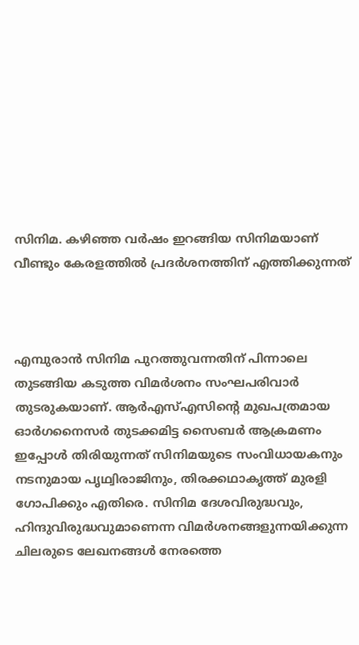സിനിമ. കഴിഞ്ഞ വർഷം ഇറങ്ങിയ സിനിമയാണ് വീണ്ടും കേരളത്തിൽ പ്രദർശനത്തിന് എത്തിക്കുന്നത്



എമ്പുരാൻ സിനിമ പുറത്തുവന്നതിന് പിന്നാലെ തുടങ്ങിയ കടുത്ത വിമർശനം സംഘപരിവാർ തുടരുകയാണ്. ആർഎസ്എസിന്റെ മുഖപത്രമായ ഓർഗനൈസർ തുടക്കമിട്ട സൈബർ ആക്രമണം ഇപ്പോൾ തിരിയുന്നത് സിനിമയുടെ സംവിധായകനും നടനുമായ പൃഥ്വിരാജിനും, തിരക്കഥാകൃത്ത് മുരളി ഗോപിക്കും എതിരെ. സിനിമ ദേശവിരുദ്ധവും, ഹിന്ദുവിരുദ്ധവുമാണെന്ന വിമർശനങ്ങളുന്നയിക്കുന്ന ചിലരുടെ ലേഖനങ്ങൾ നേരത്തെ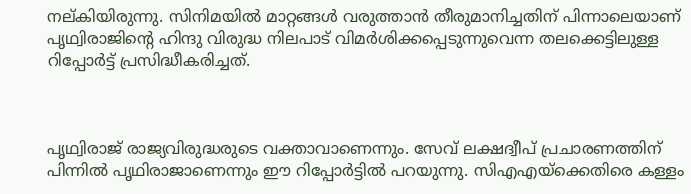നല്കിയിരുന്നു. സിനിമയിൽ മാറ്റങ്ങൾ വരുത്താൻ തീരുമാനിച്ചതിന് പിന്നാലെയാണ് പൃഥ്വിരാജിന്റെ ഹിന്ദു വിരുദ്ധ നിലപാട് വിമർശിക്കപ്പെടുന്നുവെന്ന തലക്കെട്ടിലുള്ള റിപ്പോർട്ട് പ്രസിദ്ധീകരിച്ചത്.



പൃഥ്വിരാജ് രാജ്യവിരുദ്ധരുടെ വക്താവാണെന്നും. സേവ് ലക്ഷദ്വീപ് പ്രചാരണത്തിന് പിന്നിൽ പൃഥിരാജാണെന്നും ഈ റിപ്പോർട്ടിൽ പറയുന്നു. സിഎഎയ്‌ക്കെതിരെ കള്ളം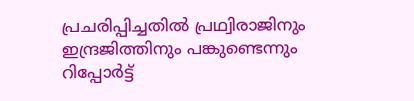പ്രചരിപ്പിച്ചതിൽ പ്രഥ്വിരാജിനും ഇന്ദ്രജിത്തിനും പങ്കുണ്ടെന്നും റിപ്പോർട്ട്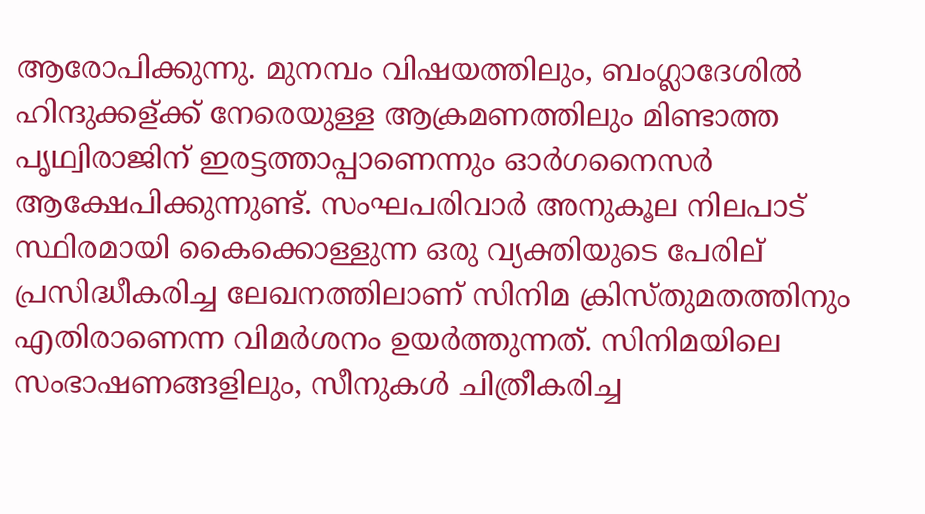ആരോപിക്കുന്നു. മുനമ്പം വിഷയത്തിലും, ബംഗ്ലാദേശിൽ ഹിന്ദുക്കള്ക്ക് നേരെയുള്ള ആക്രമണത്തിലും മിണ്ടാത്ത പൃഥ്വിരാജിന് ഇരട്ടത്താപ്പാണെന്നും ഓർഗനൈസർ ആക്ഷേപിക്കുന്നുണ്ട്. സംഘപരിവാർ അനുകൂല നിലപാട് സ്ഥിരമായി കൈക്കൊള്ളുന്ന ഒരു വ്യക്തിയുടെ പേരില് പ്രസിദ്ധീകരിച്ച ലേഖനത്തിലാണ് സിനിമ ക്രിസ്തുമതത്തിനും എതിരാണെന്ന വിമർശനം ഉയർത്തുന്നത്. സിനിമയിലെ സംഭാഷണങ്ങളിലും, സീനുകൾ ചിത്രീകരിച്ച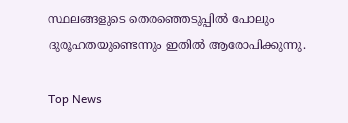സ്ഥലങ്ങളുടെ തെരഞ്ഞെടുപ്പിൽ പോലും ദുരൂഹതയുണ്ടെന്നും ഇതിൽ ആരോപിക്കുന്നു.

Top News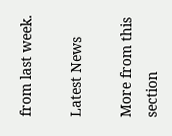from last week.

Latest News

More from this section